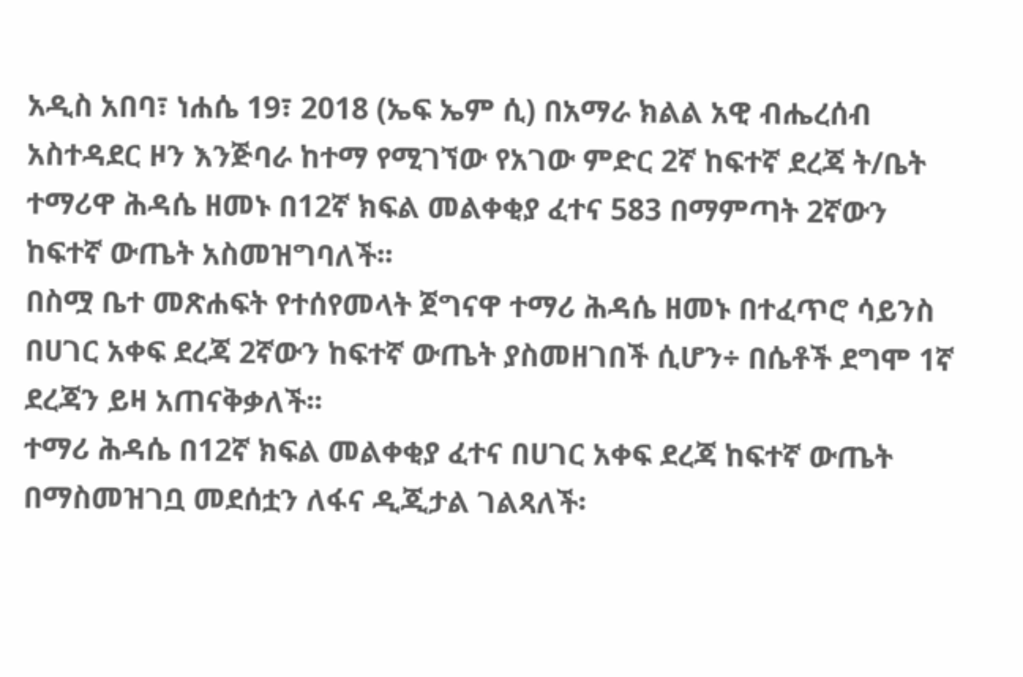አዲስ አበባ፣ ነሐሴ 19፣ 2018 (ኤፍ ኤም ሲ) በአማራ ክልል አዊ ብሔረሰብ አስተዳደር ዞን እንጅባራ ከተማ የሚገኘው የአገው ምድር 2ኛ ከፍተኛ ደረጃ ት/ቤት ተማሪዋ ሕዳሴ ዘመኑ በ12ኛ ክፍል መልቀቂያ ፈተና 583 በማምጣት 2ኛውን ከፍተኛ ውጤት አስመዝግባለች፡፡
በስሟ ቤተ መጽሐፍት የተሰየመላት ጀግናዋ ተማሪ ሕዳሴ ዘመኑ በተፈጥሮ ሳይንስ በሀገር አቀፍ ደረጃ 2ኛውን ከፍተኛ ውጤት ያስመዘገበች ሲሆን÷ በሴቶች ደግሞ 1ኛ ደረጃን ይዛ አጠናቅቃለች፡፡
ተማሪ ሕዳሴ በ12ኛ ክፍል መልቀቂያ ፈተና በሀገር አቀፍ ደረጃ ከፍተኛ ውጤት በማስመዝገቧ መደሰቷን ለፋና ዲጂታል ገልጻለች፡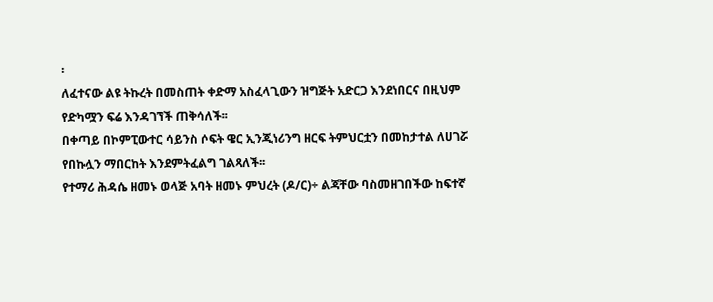፡
ለፈተናው ልዩ ትኩረት በመስጠት ቀድማ አስፈላጊውን ዝግጅት አድርጋ እንደነበርና በዚህም የድካሟን ፍሬ እንዳገኘች ጠቅሳለች፡፡
በቀጣይ በኮምፒውተር ሳይንስ ሶፍት ዌር ኢንጂነሪንግ ዘርፍ ትምህርቷን በመከታተል ለሀገሯ የበኩሏን ማበርከት እንደምትፈልግ ገልጻለች፡፡
የተማሪ ሕዳሴ ዘመኑ ወላጅ አባት ዘመኑ ምህረት (ዶ/ር)÷ ልጃቸው ባስመዘገበችው ከፍተኛ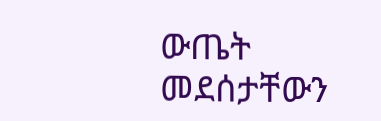ውጤት መደሰታቸውን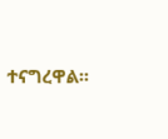ተናግረዋል፡፡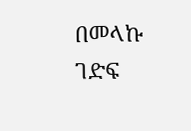በመላኩ ገድፍ